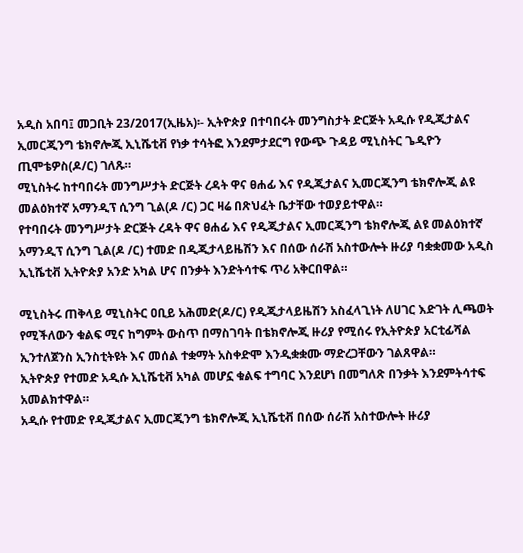አዲስ አበባ፤ መጋቢት 23/2017(ኢዜአ)፡- ኢትዮጵያ በተባበሩት መንግስታት ድርጅት አዲሱ የዲጂታልና ኢመርጂንግ ቴክኖሎጂ ኢኒሼቲቭ የነቃ ተሳትፎ እንደምታደርግ የውጭ ጉዳይ ሚኒስትር ጌዲዮን ጢሞቴዎስ(ዶ/ር) ገለጹ።
ሚኒስትሩ ከተባበሩት መንግሥታት ድርጅት ረዳት ዋና ፀሐፊ እና የዲጂታልና ኢመርጂንግ ቴክኖሎጂ ልዩ መልዕክተኛ አማንዲፕ ሲንግ ጊል(ዶ /ር) ጋር ዛሬ በጽህፈት ቤታቸው ተወያይተዋል።
የተባበሩት መንግሥታት ድርጅት ረዳት ዋና ፀሐፊ እና የዲጂታልና ኢመርጂንግ ቴክኖሎጂ ልዩ መልዕክተኛ አማንዲፕ ሲንግ ጊል(ዶ /ር) ተመድ በዲጂታላይዜሽን እና በሰው ሰራሽ አስተውሎት ዙሪያ ባቋቋመው አዲስ ኢኒሼቲቭ ኢትዮጵያ አንድ አካል ሆና በንቃት እንድትሳተፍ ጥሪ አቅርበዋል።

ሚኒስትሩ ጠቅላይ ሚኒስትር ዐቢይ አሕመድ(ዶ/ር) የዲጂታላይዜሽን አስፈላጊነት ለሀገር እድገት ሊጫወት የሚችለውን ቁልፍ ሚና ከግምት ውስጥ በማስገባት በቴክኖሎጂ ዙሪያ የሚሰሩ የኢትዮጵያ አርቲፊሻል ኢንተለጀንስ ኢንስቲትዩት እና መሰል ተቋማት አስቀድሞ እንዲቋቋሙ ማድረጋቸውን ገልጸዋል።
ኢትዮጵያ የተመድ አዲሱ ኢኒሼቲቭ አካል መሆኗ ቁልፍ ተግባር እንደሆነ በመግለጽ በንቃት እንደምትሳተፍ አመልክተዋል።
አዲሱ የተመድ የዲጂታልና ኢመርጂንግ ቴክኖሎጂ ኢኒሼቲቭ በሰው ሰራሽ አስተውሎት ዙሪያ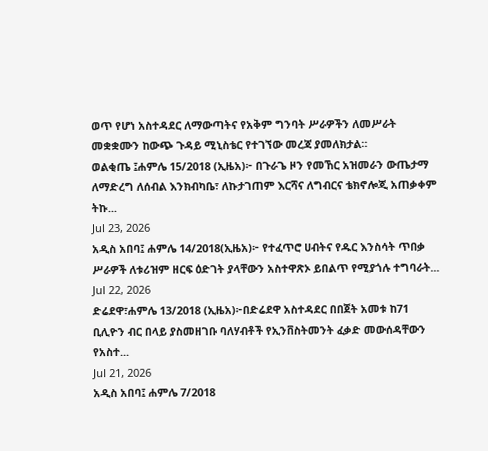ወጥ የሆነ አስተዳደር ለማውጣትና የአቅም ግንባት ሥራዎችን ለመሥራት መቋቋሙን ከውጭ ጉዳይ ሚኒስቴር የተገኘው መረጃ ያመለክታል።
ወልቂጤ ፤ሐምሌ 15/2018 (ኢዜአ)፦ በጉራጌ ዞን የመኸር አዝመራን ውጤታማ ለማድረግ ለሰብል እንክብካቤ፣ ለኩታገጠም እርሻና ለግብርና ቴክኖሎጂ አጠቃቀም ትኩ...
Jul 23, 2026
አዲስ አበባ፤ ሐምሌ 14/2018(ኢዜአ)፦ የተፈጥሮ ሀብትና የዱር እንስሳት ጥበቃ ሥራዎች ለቱሪዝም ዘርፍ ዕድገት ያላቸውን አስተዋጽኦ ይበልጥ የሚያጎሉ ተግባራት...
Jul 22, 2026
ድሬደዋ፣ሐምሌ 13/2018 (ኢዜአ)፦በድሬደዋ አስተዳደር በበጀት አመቱ ከ71 ቢሊዮን ብር በላይ ያስመዘገቡ ባለሃብቶች የኢንቨስትመንት ፈቃድ መውሰዳቸውን የአስተ...
Jul 21, 2026
አዲስ አበባ፤ ሐምሌ 7/2018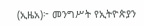(ኢዜአ)፦ መንግሥት የኢትዮጵያን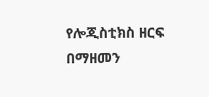የሎጂስቲክስ ዘርፍ በማዘመን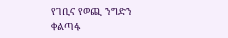የገቢና የወጪ ንግድን ቀልጣፋ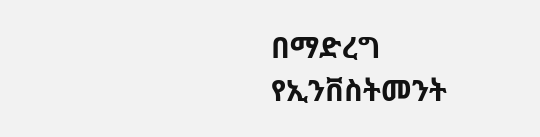በማድረግ የኢንቨስትመንት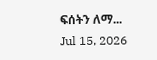ፍሰትን ለማ...
Jul 15, 2026